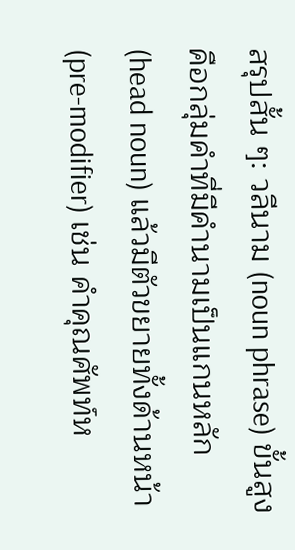สรุปสั้น ๆ: วลีนาม (noun phrase) ขั้นสูง คือกลุ่มคำที่มีคำนามเป็นแกนหลัก (head noun) แล้วมีตัวขยายทั้งด้านหน้า (pre-modifier) เช่น คำคุณศัพท์ห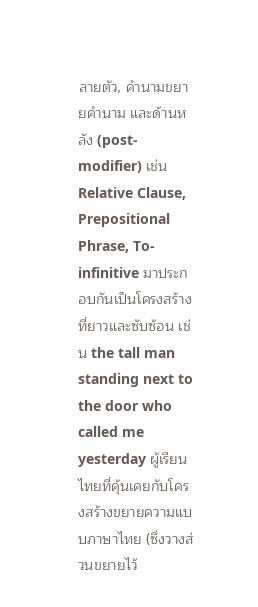ลายตัว, คำนามขยายคำนาม และด้านหลัง (post-modifier) เช่น Relative Clause, Prepositional Phrase, To-infinitive มาประกอบกันเป็นโครงสร้างที่ยาวและซับซ้อน เช่น the tall man standing next to the door who called me yesterday ผู้เรียนไทยที่คุ้นเคยกับโครงสร้างขยายความแบบภาษาไทย (ซึ่งวางส่วนขยายไว้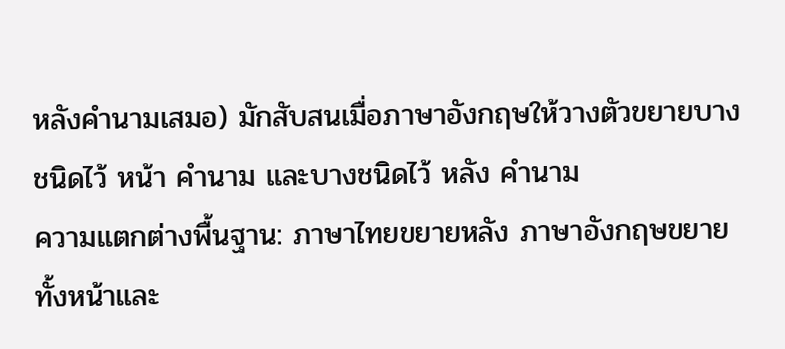หลังคำนามเสมอ) มักสับสนเมื่อภาษาอังกฤษให้วางตัวขยายบางชนิดไว้ หน้า คำนาม และบางชนิดไว้ หลัง คำนาม
ความแตกต่างพื้นฐาน: ภาษาไทยขยายหลัง ภาษาอังกฤษขยายทั้งหน้าและ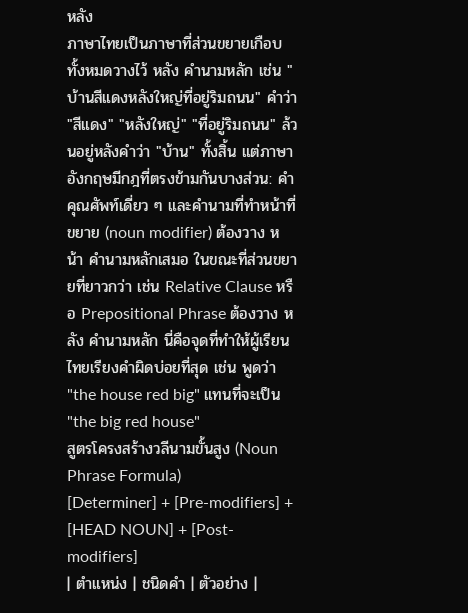หลัง
ภาษาไทยเป็นภาษาที่ส่วนขยายเกือบทั้งหมดวางไว้ หลัง คำนามหลัก เช่น "บ้านสีแดงหลังใหญ่ที่อยู่ริมถนน" คำว่า "สีแดง" "หลังใหญ่" "ที่อยู่ริมถนน" ล้วนอยู่หลังคำว่า "บ้าน" ทั้งสิ้น แต่ภาษาอังกฤษมีกฎที่ตรงข้ามกันบางส่วน: คำคุณศัพท์เดี่ยว ๆ และคำนามที่ทำหน้าที่ขยาย (noun modifier) ต้องวาง หน้า คำนามหลักเสมอ ในขณะที่ส่วนขยายที่ยาวกว่า เช่น Relative Clause หรือ Prepositional Phrase ต้องวาง หลัง คำนามหลัก นี่คือจุดที่ทำให้ผู้เรียนไทยเรียงคำผิดบ่อยที่สุด เช่น พูดว่า "the house red big" แทนที่จะเป็น "the big red house"
สูตรโครงสร้างวลีนามขั้นสูง (Noun Phrase Formula)
[Determiner] + [Pre-modifiers] + [HEAD NOUN] + [Post-modifiers]
| ตำแหน่ง | ชนิดคำ | ตัวอย่าง |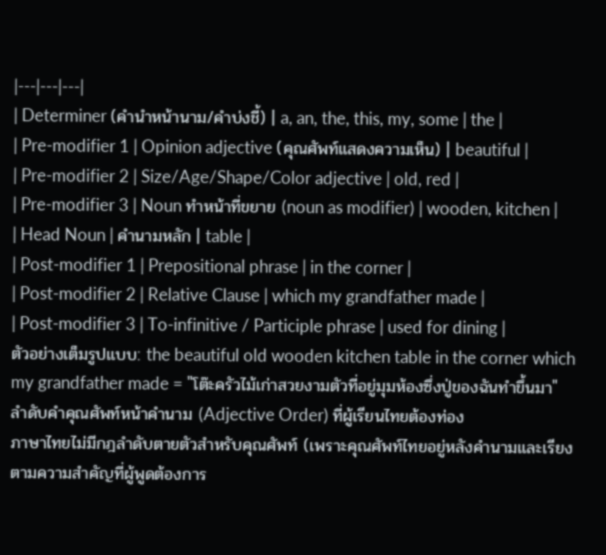|---|---|---|
| Determiner (คำนำหน้านาม/คำบ่งชี้) | a, an, the, this, my, some | the |
| Pre-modifier 1 | Opinion adjective (คุณศัพท์แสดงความเห็น) | beautiful |
| Pre-modifier 2 | Size/Age/Shape/Color adjective | old, red |
| Pre-modifier 3 | Noun ทำหน้าที่ขยาย (noun as modifier) | wooden, kitchen |
| Head Noun | คำนามหลัก | table |
| Post-modifier 1 | Prepositional phrase | in the corner |
| Post-modifier 2 | Relative Clause | which my grandfather made |
| Post-modifier 3 | To-infinitive / Participle phrase | used for dining |
ตัวอย่างเต็มรูปแบบ: the beautiful old wooden kitchen table in the corner which my grandfather made = "โต๊ะครัวไม้เก่าสวยงามตัวที่อยู่มุมห้องซึ่งปู่ของฉันทำขึ้นมา"
ลำดับคำคุณศัพท์หน้าคำนาม (Adjective Order) ที่ผู้เรียนไทยต้องท่อง
ภาษาไทยไม่มีกฎลำดับตายตัวสำหรับคุณศัพท์ (เพราะคุณศัพท์ไทยอยู่หลังคำนามและเรียงตามความสำคัญที่ผู้พูดต้องการ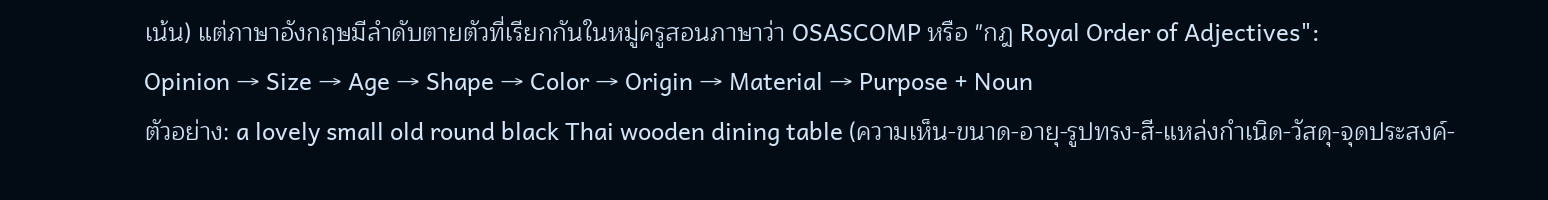เน้น) แต่ภาษาอังกฤษมีลำดับตายตัวที่เรียกกันในหมู่ครูสอนภาษาว่า OSASCOMP หรือ "กฎ Royal Order of Adjectives":
Opinion → Size → Age → Shape → Color → Origin → Material → Purpose + Noun
ตัวอย่าง: a lovely small old round black Thai wooden dining table (ความเห็น-ขนาด-อายุ-รูปทรง-สี-แหล่งกำเนิด-วัสดุ-จุดประสงค์-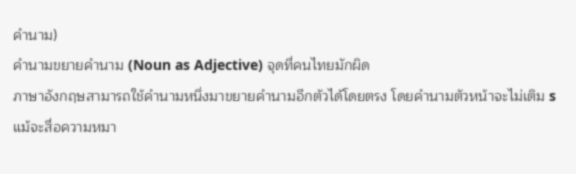คำนาม)
คำนามขยายคำนาม (Noun as Adjective) จุดที่คนไทยมักผิด
ภาษาอังกฤษสามารถใช้คำนามหนึ่งมาขยายคำนามอีกตัวได้โดยตรง โดยคำนามตัวหน้าจะไม่เติม s แม้จะสื่อความหมา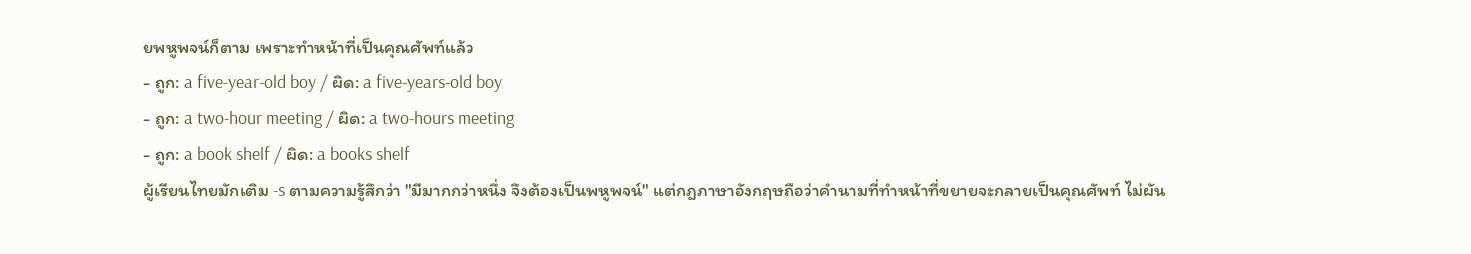ยพหูพจน์ก็ตาม เพราะทำหน้าที่เป็นคุณศัพท์แล้ว
- ถูก: a five-year-old boy / ผิด: a five-years-old boy
- ถูก: a two-hour meeting / ผิด: a two-hours meeting
- ถูก: a book shelf / ผิด: a books shelf
ผู้เรียนไทยมักเติม -s ตามความรู้สึกว่า "มีมากกว่าหนึ่ง จึงต้องเป็นพหูพจน์" แต่กฎภาษาอังกฤษถือว่าคำนามที่ทำหน้าที่ขยายจะกลายเป็นคุณศัพท์ ไม่ผัน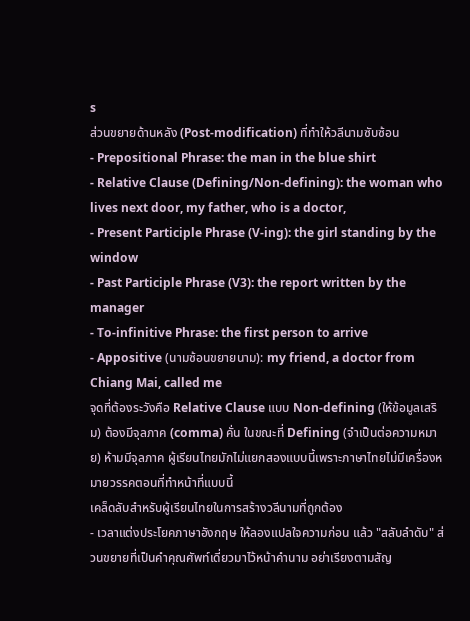s
ส่วนขยายด้านหลัง (Post-modification) ที่ทำให้วลีนามซับซ้อน
- Prepositional Phrase: the man in the blue shirt
- Relative Clause (Defining/Non-defining): the woman who lives next door, my father, who is a doctor,
- Present Participle Phrase (V-ing): the girl standing by the window
- Past Participle Phrase (V3): the report written by the manager
- To-infinitive Phrase: the first person to arrive
- Appositive (นามซ้อนขยายนาม): my friend, a doctor from Chiang Mai, called me
จุดที่ต้องระวังคือ Relative Clause แบบ Non-defining (ให้ข้อมูลเสริม) ต้องมีจุลภาค (comma) คั่น ในขณะที่ Defining (จำเป็นต่อความหมาย) ห้ามมีจุลภาค ผู้เรียนไทยมักไม่แยกสองแบบนี้เพราะภาษาไทยไม่มีเครื่องหมายวรรคตอนที่ทำหน้าที่แบบนี้
เคล็ดลับสำหรับผู้เรียนไทยในการสร้างวลีนามที่ถูกต้อง
- เวลาแต่งประโยคภาษาอังกฤษ ให้ลองแปลใจความก่อน แล้ว "สลับลำดับ" ส่วนขยายที่เป็นคำคุณศัพท์เดี่ยวมาไว้หน้าคำนาม อย่าเรียงตามสัญ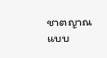ชาตญาณแบบ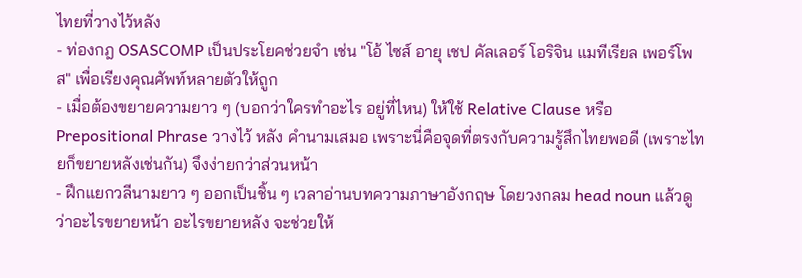ไทยที่วางไว้หลัง
- ท่องกฎ OSASCOMP เป็นประโยคช่วยจำ เช่น "โอ้ ไซส์ อายุ เชป คัลเลอร์ โอริจิน แมทีเรียล เพอร์โพส" เพื่อเรียงคุณศัพท์หลายตัวให้ถูก
- เมื่อต้องขยายความยาว ๆ (บอกว่าใครทำอะไร อยู่ที่ไหน) ให้ใช้ Relative Clause หรือ Prepositional Phrase วางไว้ หลัง คำนามเสมอ เพราะนี่คือจุดที่ตรงกับความรู้สึกไทยพอดี (เพราะไทยก็ขยายหลังเช่นกัน) จึงง่ายกว่าส่วนหน้า
- ฝึกแยกวลีนามยาว ๆ ออกเป็นชิ้น ๆ เวลาอ่านบทความภาษาอังกฤษ โดยวงกลม head noun แล้วดูว่าอะไรขยายหน้า อะไรขยายหลัง จะช่วยให้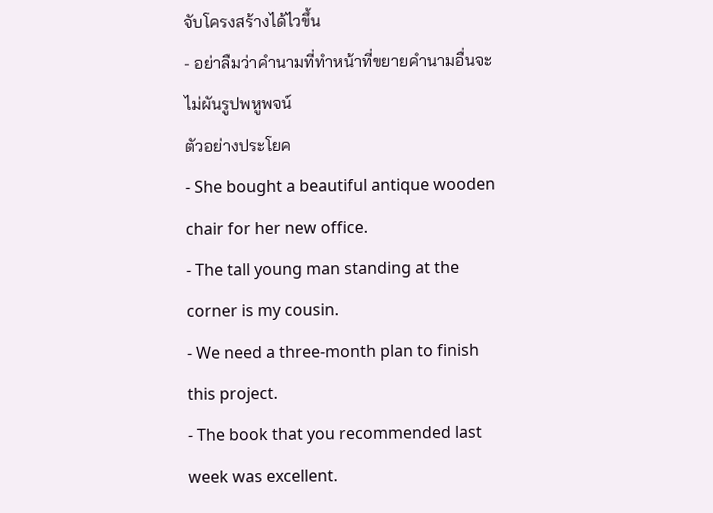จับโครงสร้างได้ไวขึ้น
- อย่าลืมว่าคำนามที่ทำหน้าที่ขยายคำนามอื่นจะไม่ผันรูปพหูพจน์
ตัวอย่างประโยค
- She bought a beautiful antique wooden chair for her new office.
- The tall young man standing at the corner is my cousin.
- We need a three-month plan to finish this project.
- The book that you recommended last week was excellent.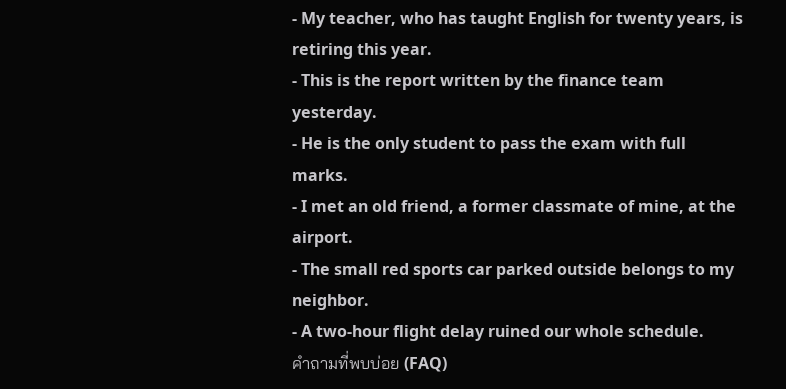- My teacher, who has taught English for twenty years, is retiring this year.
- This is the report written by the finance team yesterday.
- He is the only student to pass the exam with full marks.
- I met an old friend, a former classmate of mine, at the airport.
- The small red sports car parked outside belongs to my neighbor.
- A two-hour flight delay ruined our whole schedule.
คำถามที่พบบ่อย (FAQ)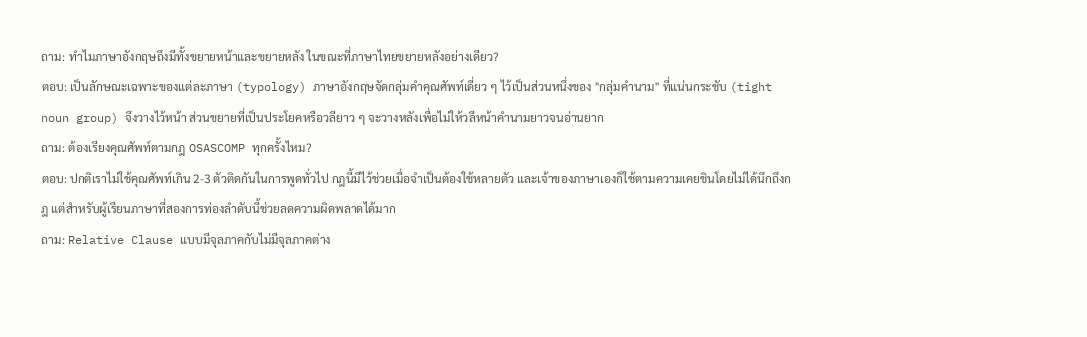ถาม: ทำไมภาษาอังกฤษถึงมีทั้งขยายหน้าและขยายหลัง ในขณะที่ภาษาไทยขยายหลังอย่างเดียว?
ตอบ: เป็นลักษณะเฉพาะของแต่ละภาษา (typology) ภาษาอังกฤษจัดกลุ่มคำคุณศัพท์เดี่ยว ๆ ไว้เป็นส่วนหนึ่งของ "กลุ่มคำนาม" ที่แน่นกระชับ (tight noun group) จึงวางไว้หน้า ส่วนขยายที่เป็นประโยคหรือวลียาว ๆ จะวางหลังเพื่อไม่ให้วลีหน้าคำนามยาวจนอ่านยาก
ถาม: ต้องเรียงคุณศัพท์ตามกฎ OSASCOMP ทุกครั้งไหม?
ตอบ: ปกติเราไม่ใช้คุณศัพท์เกิน 2-3 ตัวติดกันในการพูดทั่วไป กฎนี้มีไว้ช่วยเมื่อจำเป็นต้องใช้หลายตัว และเจ้าของภาษาเองก็ใช้ตามความเคยชินโดยไม่ได้นึกถึงกฎ แต่สำหรับผู้เรียนภาษาที่สองการท่องลำดับนี้ช่วยลดความผิดพลาดได้มาก
ถาม: Relative Clause แบบมีจุลภาคกับไม่มีจุลภาคต่าง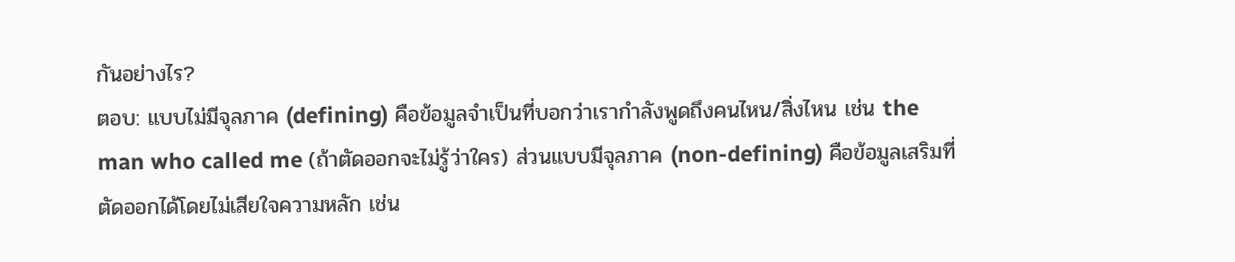กันอย่างไร?
ตอบ: แบบไม่มีจุลภาค (defining) คือข้อมูลจำเป็นที่บอกว่าเรากำลังพูดถึงคนไหน/สิ่งไหน เช่น the man who called me (ถ้าตัดออกจะไม่รู้ว่าใคร) ส่วนแบบมีจุลภาค (non-defining) คือข้อมูลเสริมที่ตัดออกได้โดยไม่เสียใจความหลัก เช่น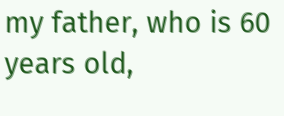my father, who is 60 years old,